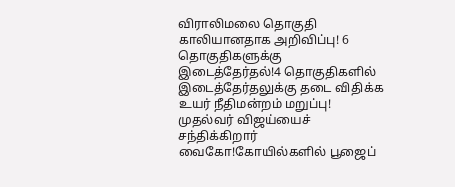விராலிமலை தொகுதி காலியானதாக அறிவிப்பு! 6 தொகுதிகளுக்கு இடைத்தேர்தல்!4 தொகுதிகளில் இடைத்தேர்தலுக்கு தடை விதிக்க உயர் நீதிமன்றம் மறுப்பு! முதல்வர் விஜய்யைச் சந்திக்கிறார் வைகோ!கோயில்களில் பூஜைப்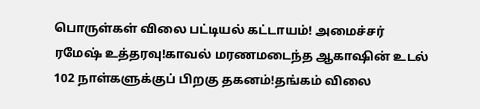பொருள்கள் விலை பட்டியல் கட்டாயம்! அமைச்சர் ரமேஷ் உத்தரவு!காவல் மரணமடைந்த ஆகாஷின் உடல் 102 நாள்களுக்குப் பிறகு தகனம்!தங்கம் விலை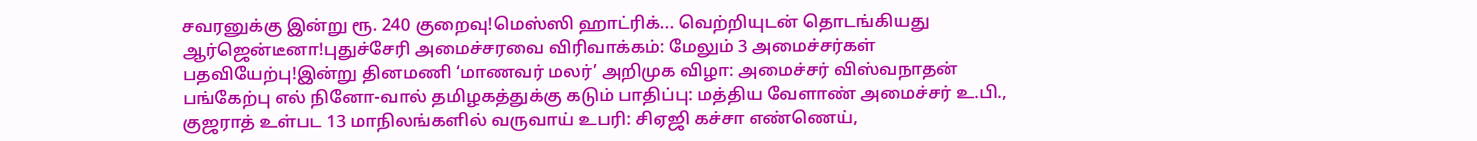சவரனுக்கு இன்று ரூ. 240 குறைவு!மெஸ்ஸி ஹாட்ரிக்... வெற்றியுடன் தொடங்கியது ஆர்ஜென்டீனா!புதுச்சேரி அமைச்சரவை விரிவாக்கம்: மேலும் 3 அமைச்சர்கள் பதவியேற்பு!இன்று தினமணி ‘மாணவர் மலர்’ அறிமுக விழா: அமைச்சர் விஸ்வநாதன் பங்கேற்பு எல் நினோ-வால் தமிழகத்துக்கு கடும் பாதிப்பு: மத்திய வேளாண் அமைச்சர் உ.பி., குஜராத் உள்பட 13 மாநிலங்களில் வருவாய் உபரி: சிஏஜி கச்சா எண்ணெய்,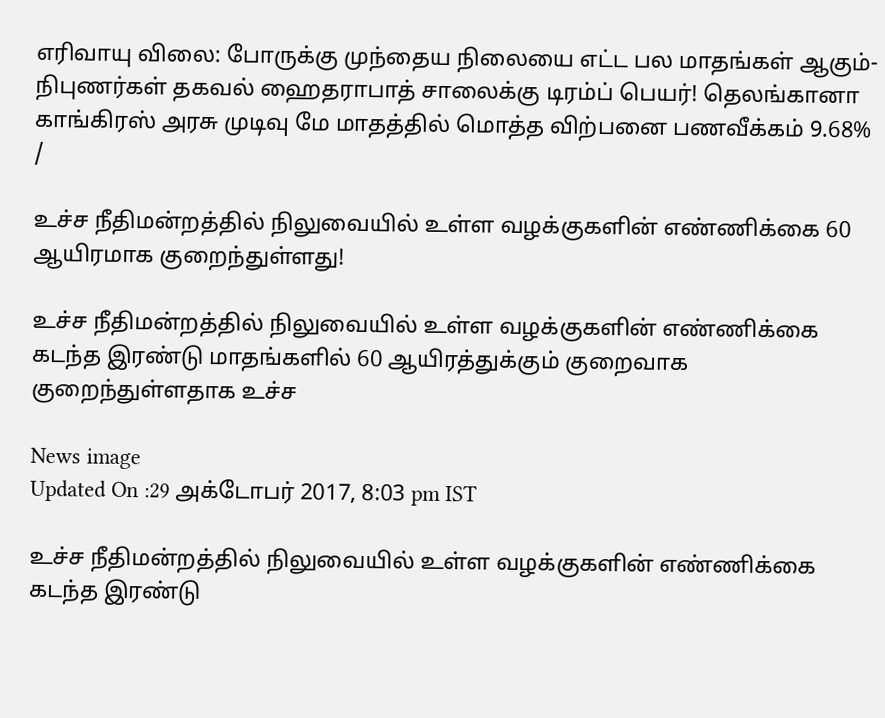எரிவாயு விலை: போருக்கு முந்தைய நிலையை எட்ட பல மாதங்கள் ஆகும்- நிபுணர்கள் தகவல் ஹைதராபாத் சாலைக்கு டிரம்ப் பெயர்! தெலங்கானா காங்கிரஸ் அரசு முடிவு மே மாதத்தில் மொத்த விற்பனை பணவீக்கம் 9.68%
/

உச்ச நீதிமன்றத்தில் நிலுவையில் உள்ள வழக்குகளின் எண்ணிக்கை 60 ஆயிரமாக குறைந்துள்ளது!

உச்ச நீதிமன்றத்தில் நிலுவையில் உள்ள வழக்குகளின் எண்ணிக்கை கடந்த இரண்டு மாதங்களில் 60 ஆயிரத்துக்கும் குறைவாக குறைந்துள்ளதாக உச்ச

News image
Updated On :29 அக்டோபர் 2017, 8:03 pm IST

உச்ச நீதிமன்றத்தில் நிலுவையில் உள்ள வழக்குகளின் எண்ணிக்கை கடந்த இரண்டு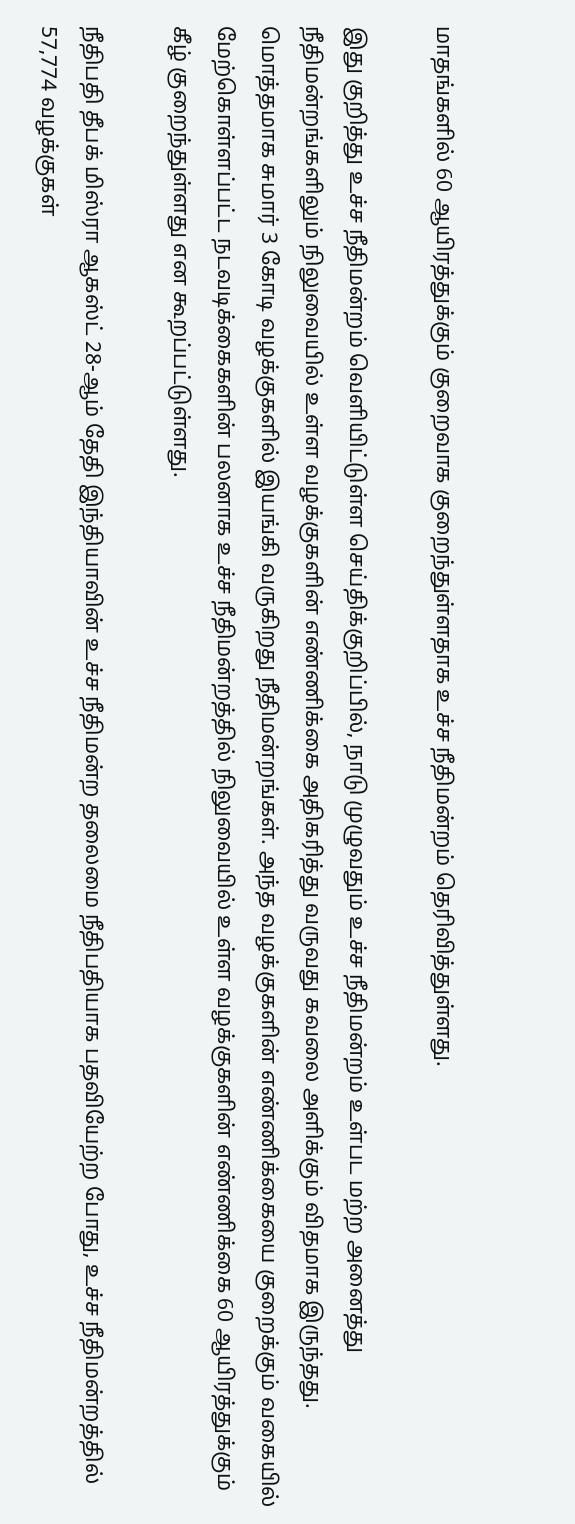மாதங்களில் 60 ஆயிரத்துக்கும் குறைவாக குறைந்துள்ளதாக உச்ச நீதிமன்றம் தெரிவித்துள்ளது.

இது குறித்து உச்ச நீதிமன்றம் வெளியிட்டுள்ள செய்திக்குறிப்பில், நாடு முழுவதும் உச்ச நீதிமன்றம் உள்பட மற்ற அனைத்து நீதிமன்றங்களிலும் நிலுவையில் உள்ள வழக்குகளின் எண்ணிக்கை அதிகரித்து வருவது கவலை அளிக்கும் விதமாக இருந்தது. மொத்தமாக சுமார் 3 கோடி வழக்குகளில் இயங்கி வருகிறது நீதிமன்றங்கள். அந்த வழக்குகளின் எண்ணிக்கையை குறைக்கும் வகையில் மேற்கொள்ளப்பட்ட நடவடிக்கைகளின் பலனாக உச்ச நீதிமன்றத்தில் நிலுவையில் உள்ள வழக்குகளின் எண்ணிக்கை 60 ஆயிரத்துக்கும் கீழ் குறைந்துள்ளது என கூறப்பட்டுள்ளது.

நீதிபதி தீபக் மிஸ்ரா ஆகஸ்ட் 28-ஆம் தேதி இந்தியாவின் உச்ச நீதிமன்ற தலைமை நீதிபதியாக பதவியேற்ற போது, உச்ச நீதிமன்றத்தில் 57,774 வழக்குகள்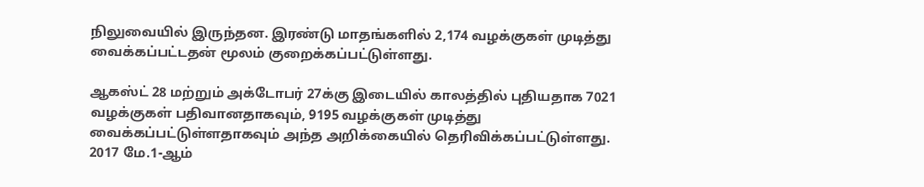நிலுவையில் இருந்தன. இரண்டு மாதங்களில் 2,174 வழக்குகள் முடித்து வைக்கப்பட்டதன் மூலம் குறைக்கப்பட்டுள்ளது.

ஆகஸ்ட் 28 மற்றும் அக்டோபர் 27க்கு இடையில் காலத்தில் புதியதாக 7021 வழக்குகள் பதிவானதாகவும், 9195 வழக்குகள் முடித்து வைக்கப்பட்டுள்ளதாகவும் அந்த அறிக்கையில் தெரிவிக்கப்பட்டுள்ளது. 2017 மே.1-ஆம்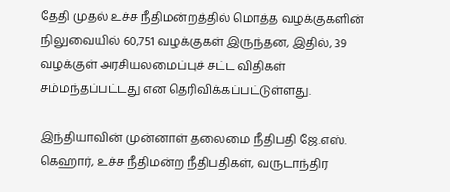தேதி முதல் உச்ச நீதிமன்றத்தில் மொத்த வழக்குகளின் நிலுவையில் 60,751 வழக்குகள் இருந்தன, இதில், 39 வழக்குள் அரசியலமைப்புச் சட்ட விதிகள் சம்மந்தப்பட்டது என தெரிவிக்கப்பட்டுள்ளது.

இந்தியாவின் முன்னாள் தலைமை நீதிபதி ஜே.எஸ். கெஹார், உச்ச நீதிமன்ற நீதிபதிகள், வருடாந்திர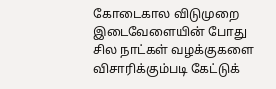கோடைகால விடுமுறை இடைவேளையின் போது சில நாட்கள் வழக்குகளை விசாரிக்கும்படி கேட்டுக்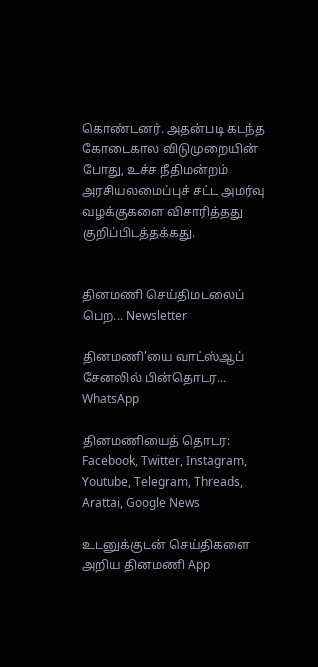கொண்டனர். அதன்படி கடந்த கோடைகால விடுமுறையின் போது, உச்ச நீதிமன்றம் அரசியலமைப்புச் சட்ட அமர்வு வழக்குகளை விசாரித்தது குறிப்பிடத்தக்கது.


தினமணி செய்திமடலைப் பெற... Newsletter

தினமணி'யை வாட்ஸ்ஆப் சேனலில் பின்தொடர... WhatsApp

தினமணியைத் தொடர: Facebook, Twitter, Instagram, Youtube, Telegram, Threads, Arattai, Google News

உடனுக்குடன் செய்திகளை அறிய தினமணி App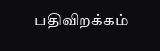பதிவிறக்கம்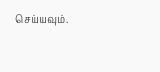செய்யவும்.